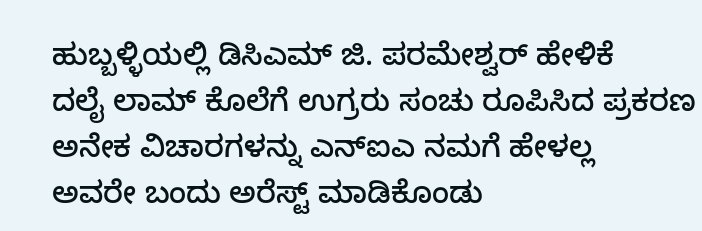ಹುಬ್ಬಳ್ಳಿಯಲ್ಲಿ ಡಿಸಿಎಮ್ ಜಿ. ಪರಮೇಶ್ವರ್ ಹೇಳಿಕೆ
ದಲೈ ಲಾಮ್ ಕೊಲೆಗೆ ಉಗ್ರರು ಸಂಚು ರೂಪಿಸಿದ ಪ್ರಕರಣ
ಅನೇಕ ವಿಚಾರಗಳನ್ನು ಎನ್ಐಎ ನಮಗೆ ಹೇಳಲ್ಲ
ಅವರೇ ಬಂದು ಅರೆಸ್ಟ್ ಮಾಡಿಕೊಂಡು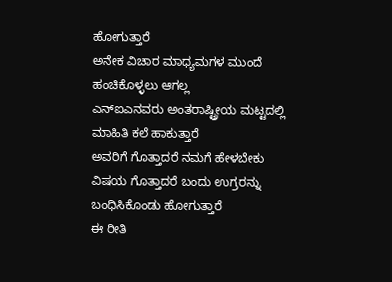ಹೋಗುತ್ತಾರೆ
ಅನೇಕ ವಿಚಾರ ಮಾಧ್ಯಮಗಳ ಮುಂದೆ ಹಂಚಿಕೊಳ್ಳಲು ಆಗಲ್ಲ
ಎನ್ಐಎನವರು ಅಂತರಾಷ್ಟ್ರೀಯ ಮಟ್ಟದಲ್ಲಿ ಮಾಹಿತಿ ಕಲೆ ಹಾಕುತ್ತಾರೆ
ಅವರಿಗೆ ಗೊತ್ತಾದರೆ ನಮಗೆ ಹೇಳಬೇಕು
ವಿಷಯ ಗೊತ್ತಾದರೆ ಬಂದು ಉಗ್ರರನ್ನು ಬಂಧಿಸಿಕೊಂಡು ಹೋಗುತ್ತಾರೆ
ಈ ರೀತಿ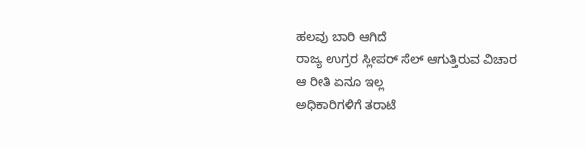ಹಲವು ಬಾರಿ ಆಗಿದೆ
ರಾಜ್ಯ ಉಗ್ರರ ಸ್ಲೀಪರ್ ಸೆಲ್ ಆಗುತ್ತಿರುವ ವಿಚಾರ
ಆ ರೀತಿ ಏನೂ ಇಲ್ಲ
ಅಧಿಕಾರಿಗಳಿಗೆ ತರಾಟೆ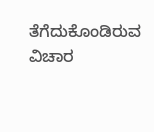ತೆಗೆದುಕೊಂಡಿರುವ ವಿಚಾರ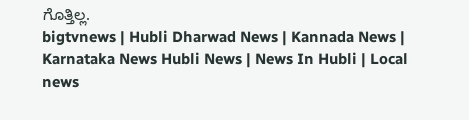ಗೊತ್ತಿಲ್ಲ.
bigtvnews | Hubli Dharwad News | Kannada News | Karnataka News Hubli News | News In Hubli | Local news